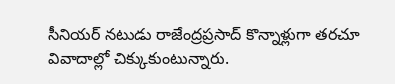సీనియర్ నటుడు రాజేంద్రప్రసాద్ కొన్నాళ్లుగా తరచూ వివాదాల్లో చిక్కుకుంటున్నారు.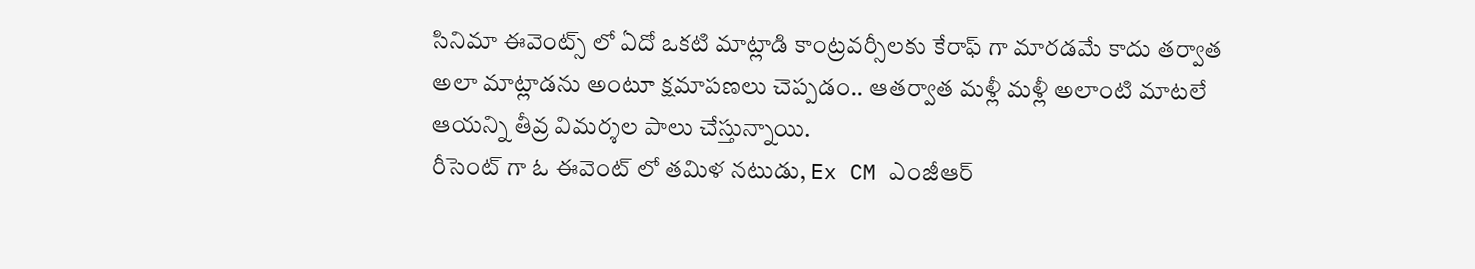సినిమా ఈవెంట్స్ లో ఏదో ఒకటి మాట్లాడి కాంట్రవర్సీలకు కేరాఫ్ గా మారడమే కాదు తర్వాత అలా మాట్లాడను అంటూ క్షమాపణలు చెప్పడం.. ఆతర్వాత మళ్లీ మళ్లీ అలాంటి మాటలే ఆయన్ని తీవ్ర విమర్శల పాలు చేస్తున్నాయి.
రీసెంట్ గా ఓ ఈవెంట్ లో తమిళ నటుడు, Ex CM ఎంజీఆర్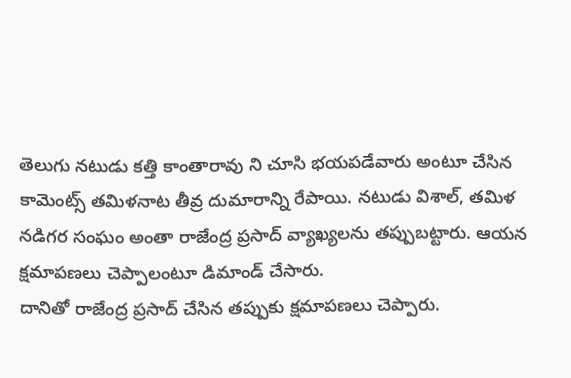తెలుగు నటుడు కత్తి కాంతారావు ని చూసి భయపడేవారు అంటూ చేసిన కామెంట్స్ తమిళనాట తీవ్ర దుమారాన్ని రేపాయి. నటుడు విశాల్, తమిళ నడిగర సంఘం అంతా రాజేంద్ర ప్రసాద్ వ్యాఖ్యలను తప్పుబట్టారు. ఆయన క్షమాపణలు చెప్పాలంటూ డిమాండ్ చేసారు.
దానితో రాజేంద్ర ప్రసాద్ చేసిన తప్పుకు క్షమాపణలు చెప్పారు.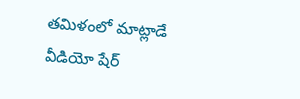తమిళంలో మాట్లాడే వీడియో షేర్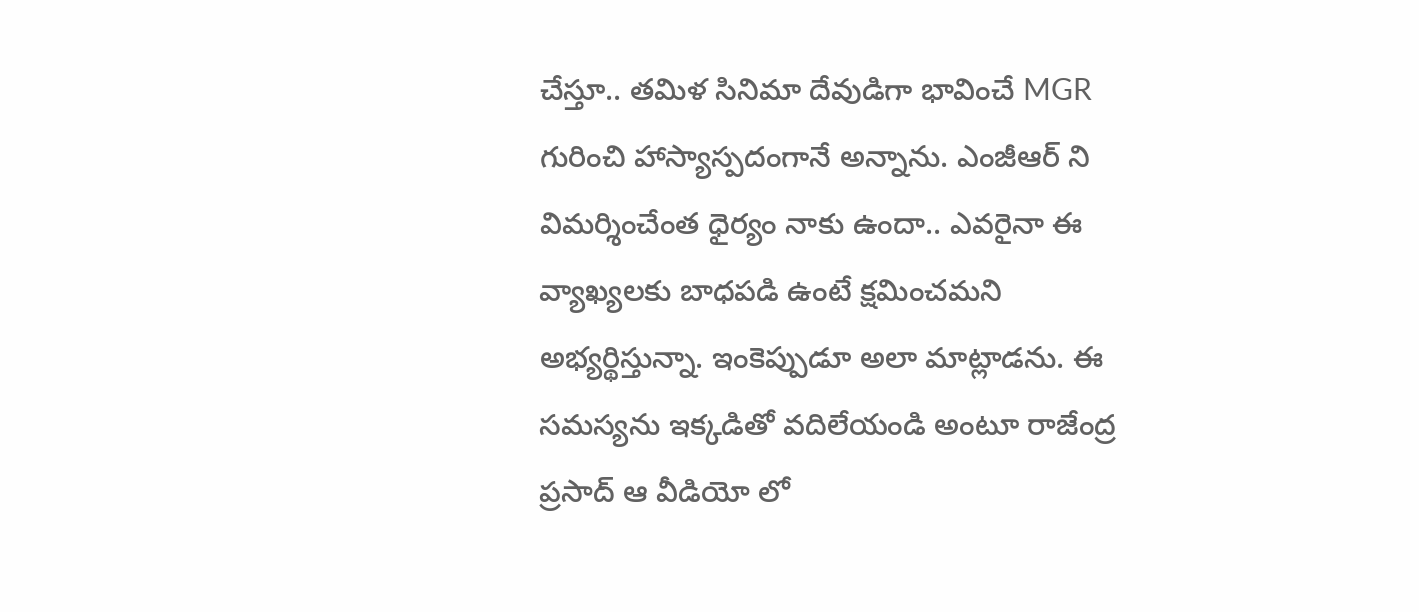చేస్తూ.. తమిళ సినిమా దేవుడిగా భావించే MGR గురించి హాస్యాస్పదంగానే అన్నాను. ఎంజీఆర్ ని విమర్శించేంత ధైర్యం నాకు ఉందా.. ఎవరైనా ఈ వ్యాఖ్యలకు బాధపడి ఉంటే క్షమించమని అభ్యర్థిస్తున్నా. ఇంకెప్పుడూ అలా మాట్లాడను. ఈ సమస్యను ఇక్కడితో వదిలేయండి అంటూ రాజేంద్ర ప్రసాద్ ఆ వీడియో లో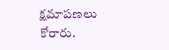క్షమాపణలు కోరారు.